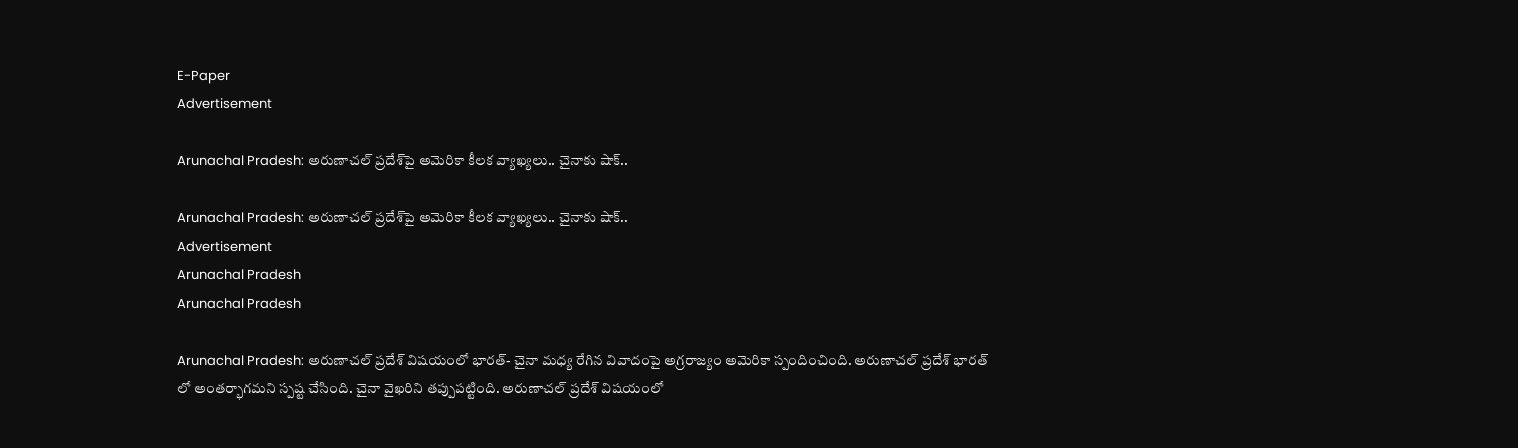E-Paper
Advertisement

Arunachal Pradesh: అరుణాచల్‌ ప్రదేశ్‌పై అమెరికా కీలక వ్యాఖ్యలు.. చైనాకు షాక్..

Arunachal Pradesh: అరుణాచల్‌ ప్రదేశ్‌పై అమెరికా కీలక వ్యాఖ్యలు.. చైనాకు షాక్..
Advertisement
Arunachal Pradesh
Arunachal Pradesh

Arunachal Pradesh: అరుణాచల్ ప్రదేశ్ విషయంలో భారత్- చైనా మధ్య రేగిన వివాదంపై అగ్రరాజ్యం అమెరికా స్పందించింది. అరుణాచల్ ప్రదేశ్ భారత్ లో అంతర్భాగమని స్పష్ట చేసింది. చైనా వైఖరిని తప్పుపట్టింది. అరుణాచల్ ప్రదేశ్ విషయంలో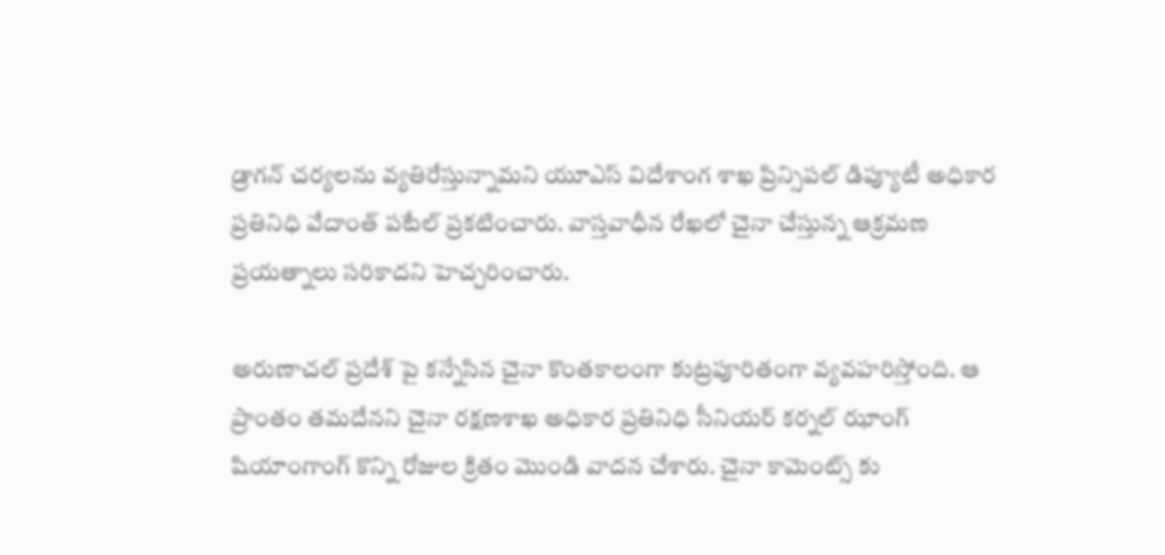డ్రాగన్ చర్యలను వ్యతిరేస్తున్నామని యూఎస్ విదేశాంగ శాఖ ప్రిన్సిపల్ డిప్యూటీ అధికార ప్రతినిధి వేదాంత్ పటేల్ ప్రకటించారు. వాస్తవాధీన రేఖలో చైనా చేస్తున్న ఆక్రమణ ప్రయత్నాలు సరికాదని హెచ్చరించారు.

అరుణాచల్ ప్రదేశ్ పై కన్నేసిన చైనా కొంతకాలంగా కుట్రపూరితంగా వ్యవహరిస్తోంది. ఆ ప్రాంతం తమదేనని చైనా రక్షణశాఖ అధికార ప్రతినిధి సీనియర్ కర్నల్ ఝాంగ్ షియాంగాంగ్ కొన్ని రోజుల క్రితం మొండి వాదన చేశారు. చైనా కామెంట్స్ కు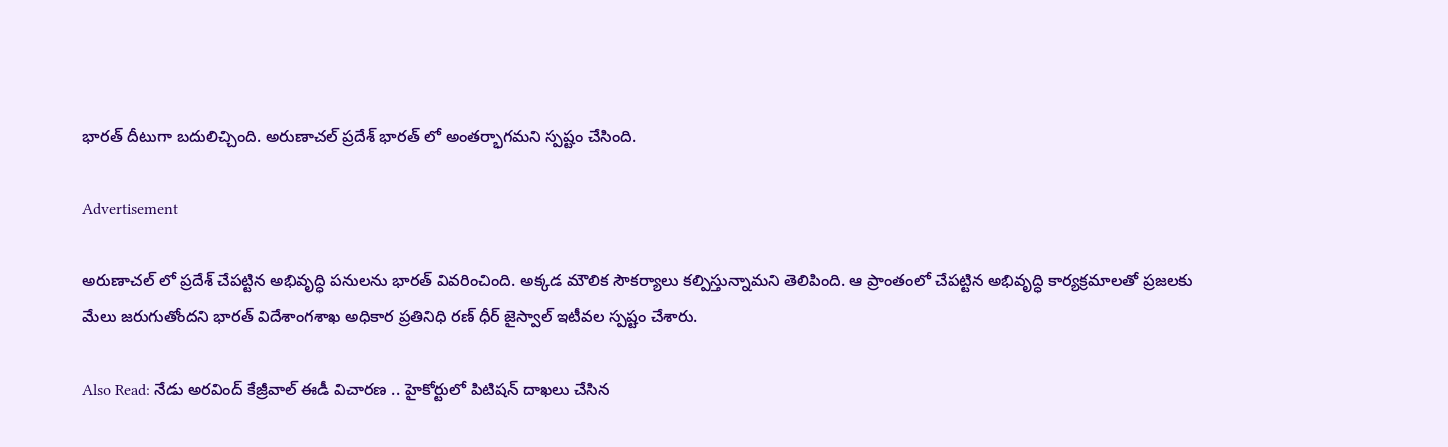భారత్ దీటుగా బదులిచ్చింది. అరుణాచల్ ప్రదేశ్ భారత్ లో అంతర్భాగమని స్పష్టం చేసింది.

Advertisement

అరుణాచల్ లో ప్రదేశ్ చేపట్టిన అభివృద్ధి పనులను భారత్ వివరించింది. అక్కడ మౌలిక సౌకర్యాలు కల్పిస్తున్నామని తెలిపింది. ఆ ప్రాంతంలో చేపట్టిన అభివృద్ధి కార్యక్రమాలతో ప్రజలకు మేలు జరుగుతోందని భారత్ విదేశాంగశాఖ అధికార ప్రతినిధి రణ్ ధీర్ జైస్వాల్ ఇటీవల స్పష్టం చేశారు.

Also Read: నేడు అరవింద్ కేజ్రీవాల్ ఈడీ విచారణ .. హైకోర్టులో పిటిషన్ దాఖలు చేసిన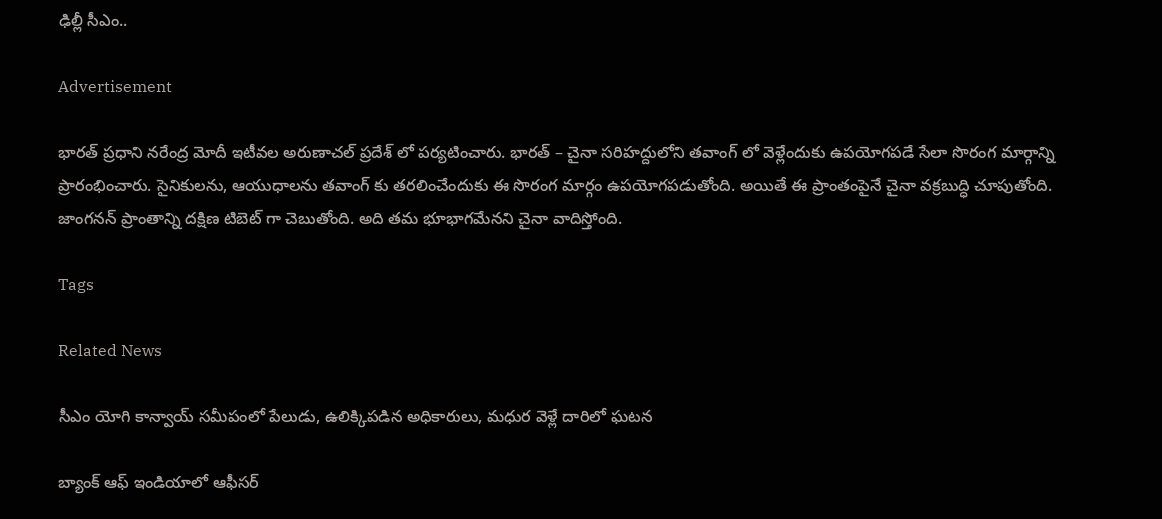ఢిల్లీ సీఎం..

Advertisement

భారత్ ప్రధాని నరేంద్ర మోదీ ఇటీవల అరుణాచల్ ప్రదేశ్ లో పర్యటించారు. భారత్ – చైనా సరిహద్దులోని తవాంగ్ లో వెళ్లేందుకు ఉపయోగపడే సేలా సొరంగ మార్గాన్ని ప్రారంభించారు. సైనికులను, ఆయుధాలను తవాంగ్ కు తరలించేందుకు ఈ సొరంగ మార్గం ఉపయోగపడుతోంది. అయితే ఈ ప్రాంతంపైనే చైనా వక్రబుద్ధి చూపుతోంది. జాంగనన్ ప్రాంతాన్ని దక్షిణ టిబెట్ గా చెబుతోంది. అది తమ భూభాగమేనని చైనా వాదిస్తోంది.

Tags

Related News

సీఎం యోగి కాన్వాయ్ సమీపంలో పేలుడు, ఉలిక్కిపడిన అధికారులు, మధుర వెళ్లే దారిలో ఘటన

బ్యాంక్ ఆఫ్ ఇండియాలో ఆఫీసర్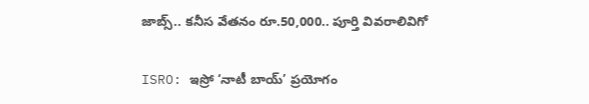జాబ్స్.. కనీస వేతనం రూ.50,000.. పూర్తి వివరాలివిగో

ISRO: ఇస్రో ‘నాటీ బాయ్’ ప్రయోగం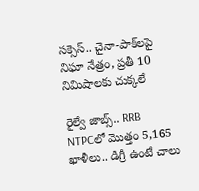సక్సెస్.. చైనా-పాక్‌లపై నిఘా నేత్రం, ప్రతీ 10 నిమిషాలకు చుక్కలే

రైల్వే జాబ్స్.. RRB NTPCలో మొత్తం 5,165 ఖాళీలు.. డిగ్రీ ఉంటే చాలు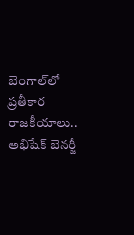బెంగాల్‌లో ప్రతీకార రాజకీయాలు.. అభిషేక్ బెనర్జీ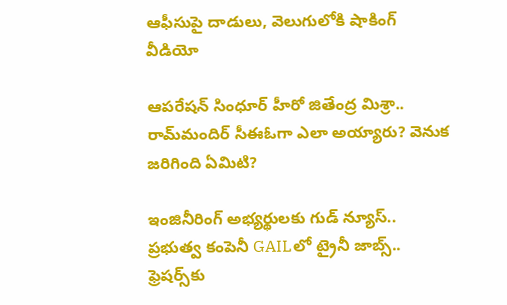ఆఫీసుపై దాడులు, వెలుగులోకి షాకింగ్ వీడియో

ఆపరేషన్ సింధూర్ హీరో జితేంద్ర మిశ్రా.. రామ్‌మందిర్ సీఈఓగా ఎలా అయ్యారు? వెనుక జరిగింది ఏమిటి?

ఇంజినీరింగ్ అభ్యర్థులకు గుడ్ న్యూస్.. ప్రభుత్వ కంపెనీ GAILలో ట్రైనీ జాబ్స్.. ఫ్రెషర్స్‌కు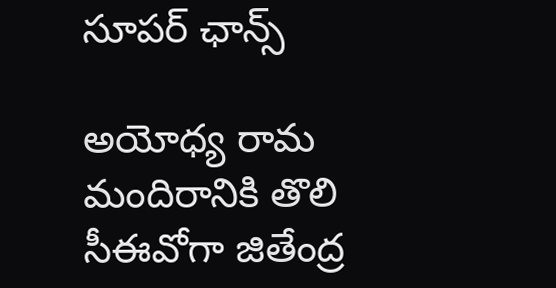సూపర్ ఛాన్స్

అయోధ్య రామ మందిరానికి తొలి సీఈవో‌గా జితేంద్ర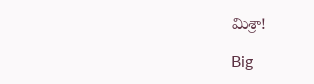మిశ్రా!

Big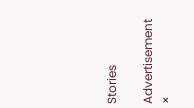Stories

Advertisement
×